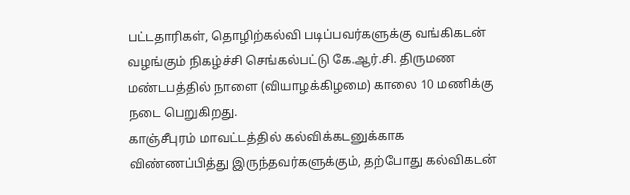பட்டதாரிகள், தொழிற்கல்வி படிப்பவர்களுக்கு வங்கிகடன் வழங்கும் நிகழ்ச்சி செங்கல்பட்டு கே.ஆர்.சி. திருமண மண்டபத்தில் நாளை (வியாழக்கிழமை) காலை 10 மணிக்கு நடை பெறுகிறது.
காஞ்சீபுரம் மாவட்டத்தில் கல்விக்கடனுக்காக விண்ணப்பித்து இருந்தவர்களுக்கும், தற்போது கல்விகடன்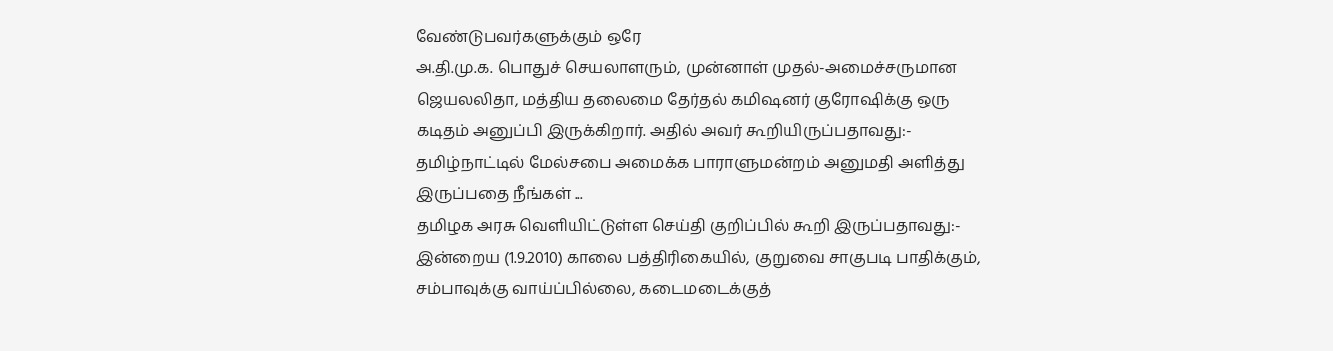வேண்டுபவர்களுக்கும் ஒரே
அ.தி.மு.க. பொதுச் செயலாளரும், முன்னாள் முதல்-அமைச்சருமான ஜெயலலிதா, மத்திய தலைமை தேர்தல் கமிஷனர் குரோஷிக்கு ஒரு கடிதம் அனுப்பி இருக்கிறார். அதில் அவர் கூறியிருப்பதாவது:- தமிழ்நாட்டில் மேல்சபை அமைக்க பாராளுமன்றம் அனுமதி அளித்து இருப்பதை நீங்கள் ...
தமிழக அரசு வெளியிட்டுள்ள செய்தி குறிப்பில் கூறி இருப்பதாவது:-
இன்றைய (1.9.2010) காலை பத்திரிகையில், குறுவை சாகுபடி பாதிக்கும், சம்பாவுக்கு வாய்ப்பில்லை, கடைமடைக்குத்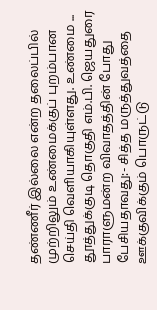தண்ணீர் இல்லை என்ற தலைப்பில் முற்றிலும் உண்மைக்குப் புறம்பான செய்தி வெளியாகியுள்ளது. உண்மை ...
தூத்துக்குடி தொகுதி எம்.பி. ஜெயதுரை பாராளுமன்ற விவாதத்தின் போது பேசியதாவது:- சித்த மருத்துவத்தை ஊக்குவிக்கும் பொருட்டு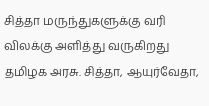சித்தா மருந்துகளுக்கு வரி விலக்கு அளித்து வருகிறது தமிழக அரசு. சித்தா, ஆயுர்வேதா,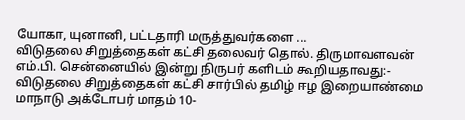யோகா, யுனானி, பட்டதாரி மருத்துவர்களை ...
விடுதலை சிறுத்தைகள் கட்சி தலைவர் தொல். திருமாவளவன் எம்.பி. சென்னையில் இன்று நிருபர் களிடம் கூறியதாவது:- விடுதலை சிறுத்தைகள் கட்சி சார்பில் தமிழ் ஈழ இறையாண்மை மாநாடு அக்டோபர் மாதம் 10-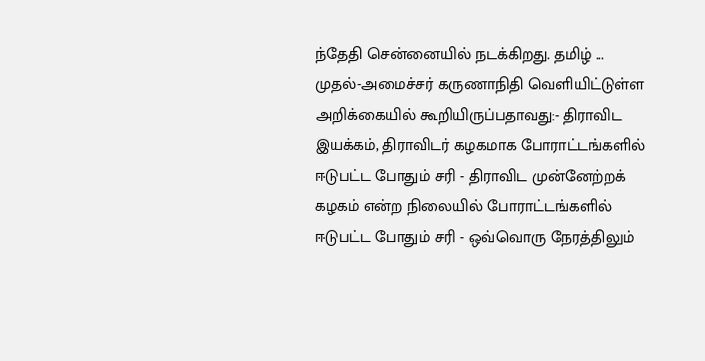ந்தேதி சென்னையில் நடக்கிறது. தமிழ் ...
முதல்-அமைச்சர் கருணாநிதி வெளியிட்டுள்ள அறிக்கையில் கூறியிருப்பதாவது:- திராவிட இயக்கம், திராவிடர் கழகமாக போராட்டங்களில் ஈடுபட்ட போதும் சரி - திராவிட முன்னேற்றக் கழகம் என்ற நிலையில் போராட்டங்களில் ஈடுபட்ட போதும் சரி - ஒவ்வொரு நேரத்திலும்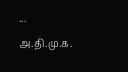...
அ.தி.மு.க.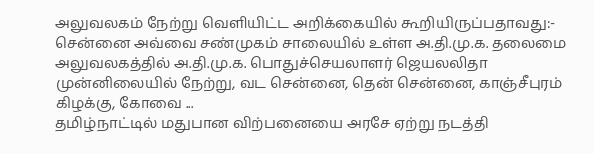அலுவலகம் நேற்று வெளியிட்ட அறிக்கையில் கூறியிருப்பதாவது:- சென்னை அவ்வை சண்முகம் சாலையில் உள்ள அ.தி.மு.க. தலைமை அலுவலகத்தில் அ.தி.மு.க. பொதுச்செயலாளர் ஜெயலலிதா முன்னிலையில் நேற்று, வட சென்னை, தென் சென்னை, காஞ்சீபுரம் கிழக்கு, கோவை ...
தமிழ்நாட்டில் மதுபான விற்பனையை அரசே ஏற்று நடத்தி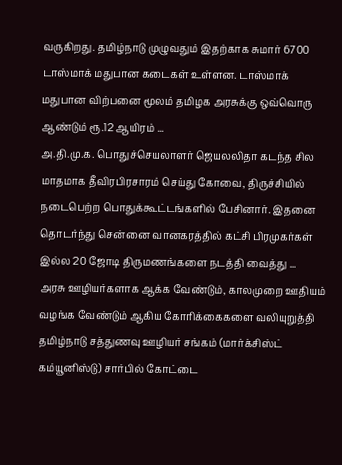வருகிறது. தமிழ்நாடு முழுவதும் இதற்காக சுமார் 6700 டாஸ்மாக் மதுபான கடைகள் உள்ளன. டாஸ்மாக் மதுபான விற்பனை மூலம் தமிழக அரசுக்கு ஒவ்வொரு ஆண்டும் ரூ.12 ஆயிரம் ...
அ.தி.மு.க. பொதுச்செயலாளர் ஜெயலலிதா கடந்த சில மாதமாக தீவிரபிரசாரம் செய்து கோவை, திருச்சியில் நடைபெற்ற பொதுக்கூட்டங்களில் பேசினார். இதனை தொடர்ந்து சென்னை வானகரத்தில் கட்சி பிரமுகர்கள் இல்ல 20 ஜோடி திருமணங்களை நடத்தி வைத்து ...
அரசு ஊழியர்களாக ஆக்க வேண்டும், காலமுறை ஊதியம் வழங்க வேண்டும் ஆகிய கோரிக்கைகளை வலியுறுத்தி தமிழ்நாடு சத்துணவு ஊழியர் சங்கம் (மார்க்சிஸ்ட் கம்யூனிஸ்டு) சார்பில் கோட்டை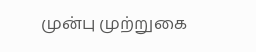முன்பு முற்றுகை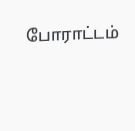போராட்டம்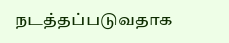நடத்தப்படுவதாக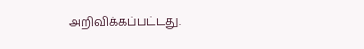அறிவிக்கப்பட்டது.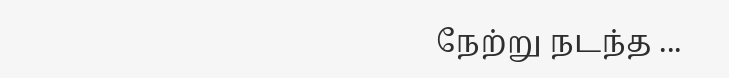நேற்று நடந்த ...